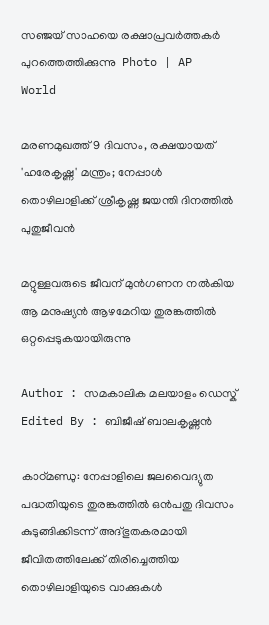സഞ്ജയ് സാഹയെ രക്ഷാപ്രവര്‍ത്തകര്‍ പുറത്തെത്തിക്കുന്നു  Photo | AP
World

മരണമുഖത്ത് 9 ദിവസം, രക്ഷയായത് 'ഹരേകൃഷ്ണ' മന്ത്രം; നേപ്പാള്‍ തൊഴിലാളിക്ക് ശ്രീകൃഷ്ണ ജയന്തി ദിനത്തില്‍ പുതുജീവന്‍

മറ്റുള്ളവരുടെ ജീവന് മുന്‍ഗണന നല്‍കിയ ആ മനുഷ്യന്‍ ആഴമേറിയ തുരങ്കത്തില്‍ ഒറ്റപ്പെടുകയായിരുന്നു

Author : സമകാലിക മലയാളം ഡെസ്ക്
Edited By : ബിജീഷ് ബാലകൃഷ്ണൻ

കാഠ്മണ്ഡു: നേപ്പാളിലെ ജലവൈദ്യുത പദ്ധതിയുടെ തുരങ്കത്തില്‍ ഒന്‍പതു ദിവസം കുടുങ്ങിക്കിടന്ന് അദ്ഭുതകരമായി ജീവിതത്തിലേക്ക് തിരിച്ചെത്തിയ തൊഴിലാളിയുടെ വാക്കുകള്‍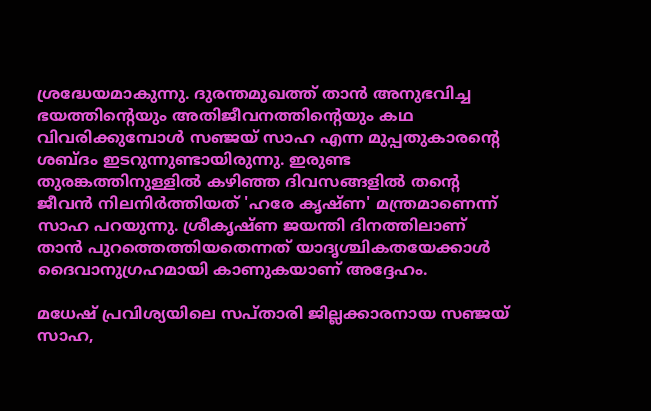ശ്രദ്ധേയമാകുന്നു. ദുരന്തമുഖത്ത് താന്‍ അനുഭവിച്ച ഭയത്തിന്റെയും അതിജീവനത്തിന്റെയും കഥ വിവരിക്കുമ്പോള്‍ സഞ്ജയ് സാഹ എന്ന മുപ്പതുകാരന്റെ ശബ്ദം ഇടറുന്നുണ്ടായിരുന്നു. ഇരുണ്ട തുരങ്കത്തിനുള്ളില്‍ കഴിഞ്ഞ ദിവസങ്ങളില്‍ തന്റെ ജീവന്‍ നിലനിര്‍ത്തിയത് 'ഹരേ കൃഷ്ണ' മന്ത്രമാണെന്ന് സാഹ പറയുന്നു. ശ്രീകൃഷ്ണ ജയന്തി ദിനത്തിലാണ് താന്‍ പുറത്തെത്തിയതെന്നത് യാദൃശ്ചികതയേക്കാള്‍ ദൈവാനുഗ്രഹമായി കാണുകയാണ് അദ്ദേഹം.

മധേഷ് പ്രവിശ്യയിലെ സപ്താരി ജില്ലക്കാരനായ സഞ്ജയ് സാഹ,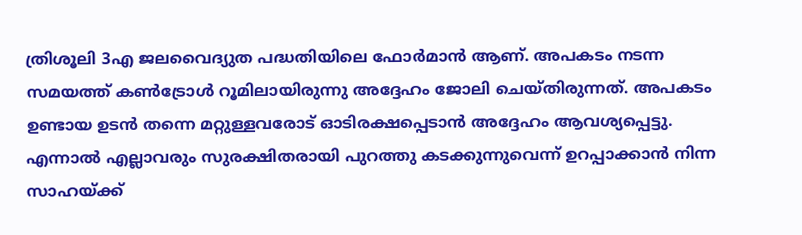ത്രിശൂലി 3എ ജലവൈദ്യുത പദ്ധതിയിലെ ഫോര്‍മാന്‍ ആണ്. അപകടം നടന്ന സമയത്ത് കണ്‍ട്രോള്‍ റൂമിലായിരുന്നു അദ്ദേഹം ജോലി ചെയ്തിരുന്നത്. അപകടം ഉണ്ടായ ഉടന്‍ തന്നെ മറ്റുള്ളവരോട് ഓടിരക്ഷപ്പെടാന്‍ അദ്ദേഹം ആവശ്യപ്പെട്ടു. എന്നാല്‍ എല്ലാവരും സുരക്ഷിതരായി പുറത്തു കടക്കുന്നുവെന്ന് ഉറപ്പാക്കാന്‍ നിന്ന സാഹയ്ക്ക്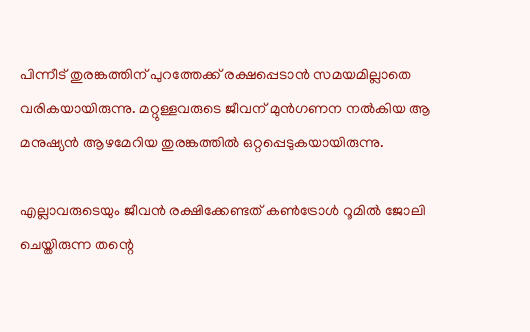പിന്നീട് തുരങ്കത്തിന് പുറത്തേക്ക് രക്ഷപ്പെടാന്‍ സമയമില്ലാതെ വരികയായിരുന്നു. മറ്റുള്ളവരുടെ ജീവന് മുന്‍ഗണന നല്‍കിയ ആ മനുഷ്യന്‍ ആഴമേറിയ തുരങ്കത്തില്‍ ഒറ്റപ്പെടുകയായിരുന്നു.

എല്ലാവരുടെയും ജീവന്‍ രക്ഷിക്കേണ്ടത് കണ്‍ട്രോള്‍ റൂമില്‍ ജോലി ചെയ്തിരുന്ന തന്റെ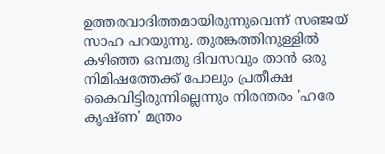ഉത്തരവാദിത്തമായിരുന്നുവെന്ന് സഞ്ജയ് സാഹ പറയുന്നു. തുരങ്കത്തിനുള്ളില്‍ കഴിഞ്ഞ ഒമ്പതു ദിവസവും താന്‍ ഒരു നിമിഷത്തേക്ക് പോലും പ്രതീക്ഷ കൈവിട്ടിരുന്നില്ലെന്നും നിരന്തരം 'ഹരേ കൃഷ്ണ' മന്ത്രം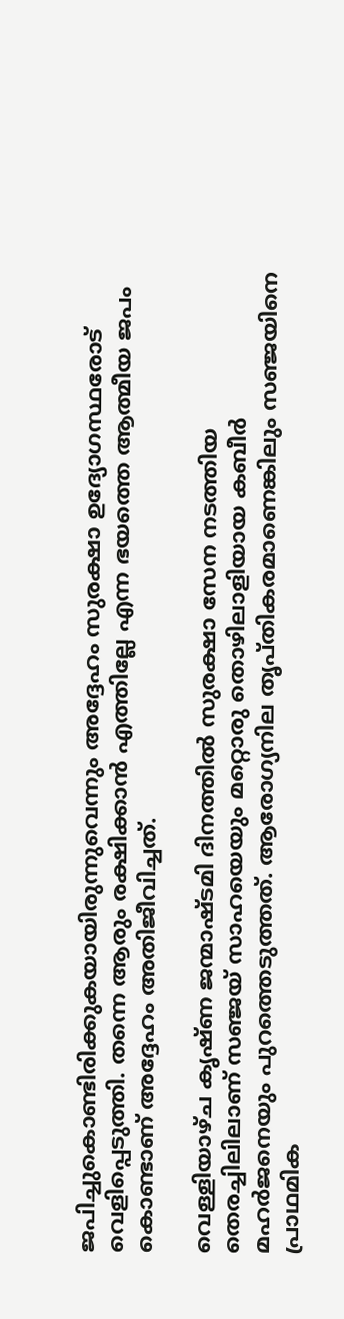ജപിച്ചുകൊണ്ടിരിക്കുകയായിരുന്നുവെന്നും അദ്ദേഹം സുരക്ഷാ ഉദ്യോഗസ്ഥരോട് വെളിപ്പെടുത്തി. തന്നെ ആരും രക്ഷിക്കാന്‍ എത്തില്ലേ എന്ന ഭയത്തെ ആത്മീയ ജപം കൊണ്ടാണ് അദ്ദേഹം അതിജീവിച്ചത്.

വെള്ളിയാഴ്ച കൃഷ്ണ ജന്മാഷ്ടമി ദിനത്തില്‍ സുരക്ഷാ സേന നടത്തിയ തെരച്ചിലിലാണ് സഞ്ജയ് സാഹയെയും മറ്റൊരു തൊഴിലാളിയായ കബീര്‍ മഹര്‍ജനെയും പുറത്തെടുത്തത്. ആരോഗ്യനില തൃപ്തികരമാണെങ്കിലും സഞ്ജയിനെ പ്രാഥമിക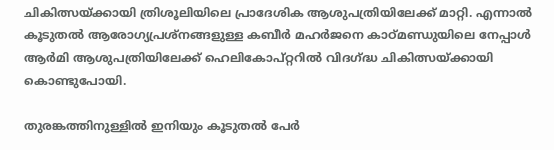ചികിത്സയ്ക്കായി ത്രിശൂലിയിലെ പ്രാദേശിക ആശുപത്രിയിലേക്ക് മാറ്റി. എന്നാല്‍ കൂടുതല്‍ ആരോഗ്യപ്രശ്‌നങ്ങളുള്ള കബീര്‍ മഹര്‍ജനെ കാഠ്മണ്ഡുയിലെ നേപ്പാള്‍ ആര്‍മി ആശുപത്രിയിലേക്ക് ഹെലികോപ്റ്ററില്‍ വിദഗ്ദ്ധ ചികിത്സയ്ക്കായി കൊണ്ടുപോയി.

തുരങ്കത്തിനുള്ളില്‍ ഇനിയും കൂടുതല്‍ പേര്‍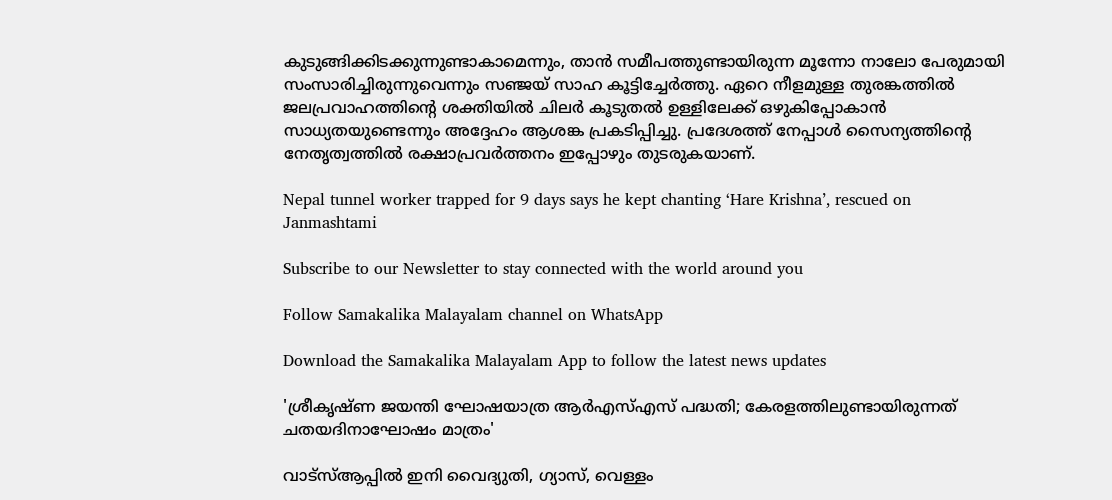കുടുങ്ങിക്കിടക്കുന്നുണ്ടാകാമെന്നും, താന്‍ സമീപത്തുണ്ടായിരുന്ന മൂന്നോ നാലോ പേരുമായി സംസാരിച്ചിരുന്നുവെന്നും സഞ്ജയ് സാഹ കൂട്ടിച്ചേര്‍ത്തു. ഏറെ നീളമുള്ള തുരങ്കത്തില്‍ ജലപ്രവാഹത്തിന്റെ ശക്തിയില്‍ ചിലര്‍ കൂടുതല്‍ ഉള്ളിലേക്ക് ഒഴുകിപ്പോകാന്‍ സാധ്യതയുണ്ടെന്നും അദ്ദേഹം ആശങ്ക പ്രകടിപ്പിച്ചു. പ്രദേശത്ത് നേപ്പാള്‍ സൈന്യത്തിന്റെ നേതൃത്വത്തില്‍ രക്ഷാപ്രവര്‍ത്തനം ഇപ്പോഴും തുടരുകയാണ്.

Nepal tunnel worker trapped for 9 days says he kept chanting ‘Hare Krishna’, rescued on Janmashtami

Subscribe to our Newsletter to stay connected with the world around you

Follow Samakalika Malayalam channel on WhatsApp

Download the Samakalika Malayalam App to follow the latest news updates

'ശ്രീകൃഷ്ണ ജയന്തി ഘോഷയാത്ര ആര്‍എസ്എസ് പദ്ധതി; കേരളത്തിലുണ്ടായിരുന്നത് ചതയദിനാഘോഷം മാത്രം'

വാട്‌സ്ആപ്പില്‍ ഇനി വൈദ്യുതി, ഗ്യാസ്, വെള്ളം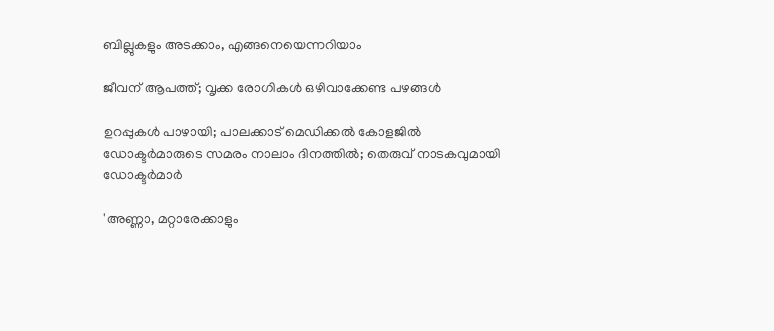ബില്ലുകളും അടക്കാം, എങ്ങനെയെന്നറിയാം

ജീവന് ആപത്ത്; വൃക്ക രോഗികൾ ഒഴിവാക്കേണ്ട പഴങ്ങൾ

ഉറപ്പുകൾ പാഴായി; പാലക്കാട് മെഡിക്കൽ കോളജിൽ ഡോക്ടർമാരുടെ സമരം നാലാം ദിനത്തിൽ; തെരുവ് നാടകവുമായി ഡോക്ടർമാർ

'അണ്ണാ, മറ്റാരേക്കാളും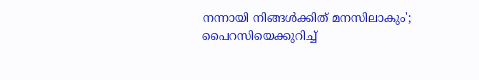നന്നായി നിങ്ങൾക്കിത് മനസിലാകും'; പൈറസിയെക്കുറിച്ച്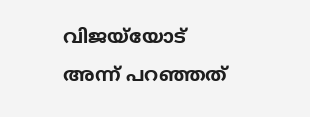വിജയ്‌യോട് അന്ന് പറഞ്ഞത്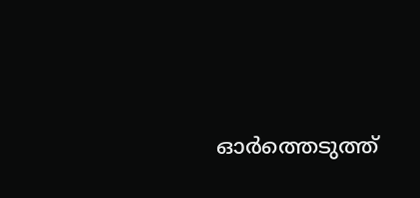ഓർത്തെടുത്ത്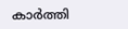കാർത്തി